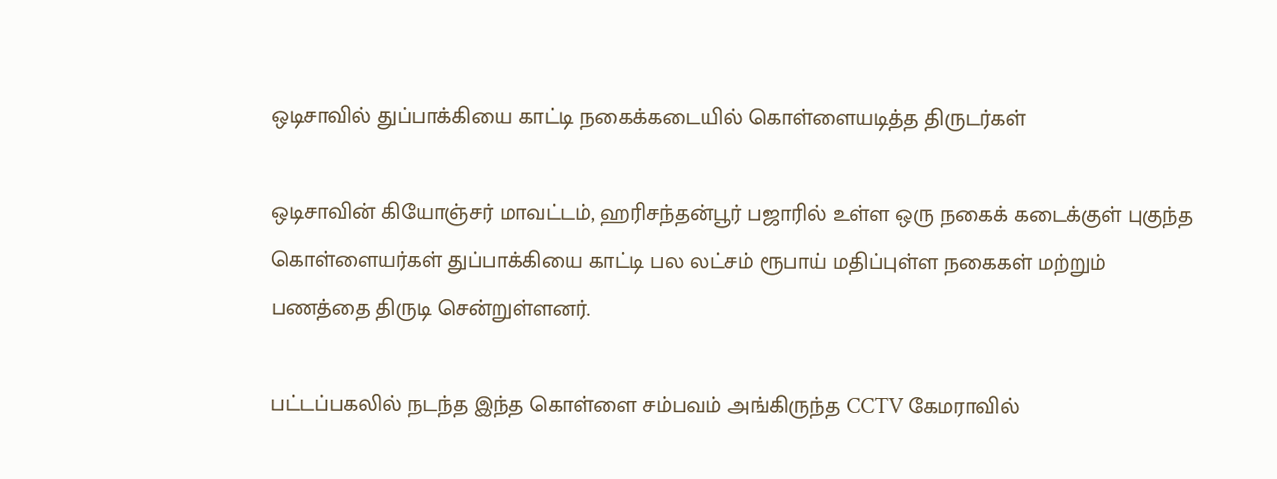ஒடிசாவில் துப்பாக்கியை காட்டி நகைக்கடையில் கொள்ளையடித்த திருடர்கள்

ஒடிசாவின் கியோஞ்சர் மாவட்டம், ஹரிசந்தன்பூர் பஜாரில் உள்ள ஒரு நகைக் கடைக்குள் புகுந்த கொள்ளையர்கள் துப்பாக்கியை காட்டி பல லட்சம் ரூபாய் மதிப்புள்ள நகைகள் மற்றும் பணத்தை திருடி சென்றுள்ளனர்.

பட்டப்பகலில் நடந்த இந்த கொள்ளை சம்பவம் அங்கிருந்த CCTV கேமராவில்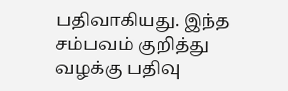பதிவாகியது. இந்த சம்பவம் குறித்து வழக்கு பதிவு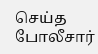செய்த போலீசார்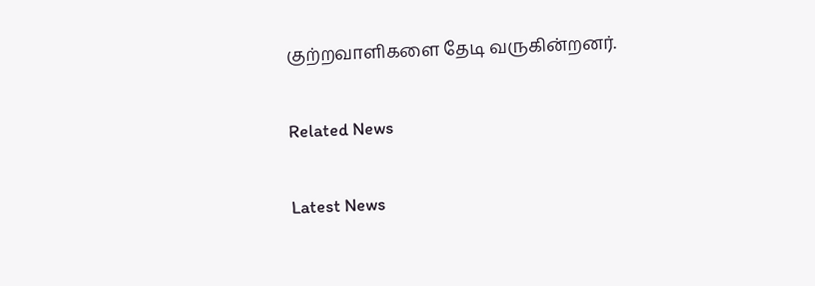குற்றவாளிகளை தேடி வருகின்றனர்.

Related News

Latest News